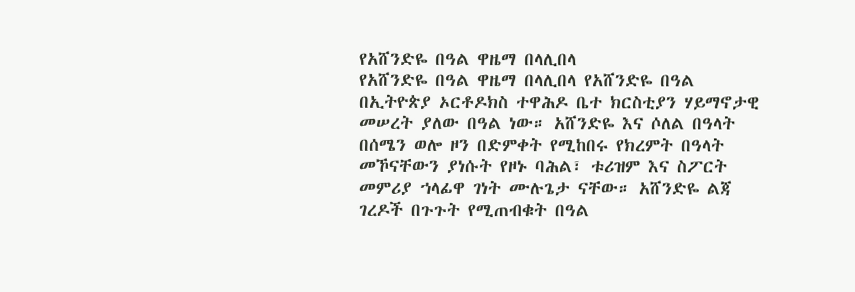የአሸንድዬ በዓል ዋዜማ በላሊበላ
የአሸንድዬ በዓል ዋዜማ በላሊበላ የአሸንድዬ በዓል በኢትዮጵያ ኦርቶዶክስ ተዋሕዶ ቤተ ክርስቲያን ሃይማኖታዊ መሠረት ያለው በዓል ነው። አሸንድዬ እና ሶለል በዓላት በሰሜን ወሎ ዞን በድምቀት የሚከበሩ የክረምት በዓላት መኾናቸውን ያነሱት የዞኑ ባሕል፣ ቱሪዝም እና ስፖርት መምሪያ ኀላፊዋ ገነት ሙሉጌታ ናቸው። አሸንድዬ ልጃ ገረዶች በጉጉት የሚጠብቁት በዓል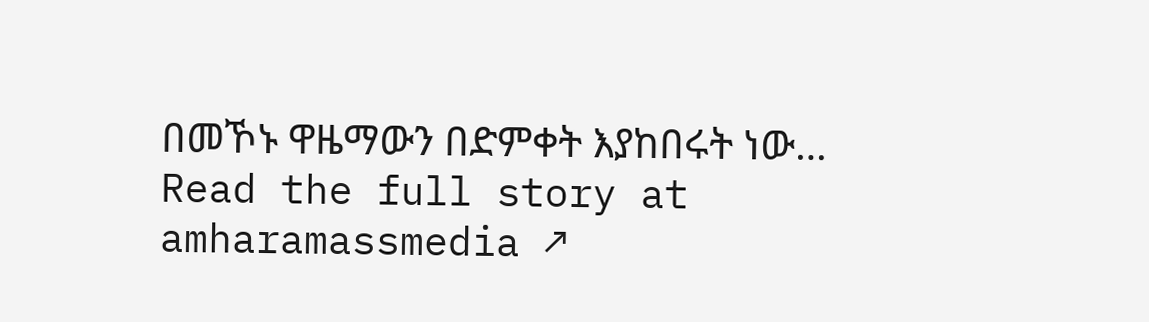በመኾኑ ዋዜማውን በድምቀት እያከበሩት ነው…
Read the full story at amharamassmedia ↗